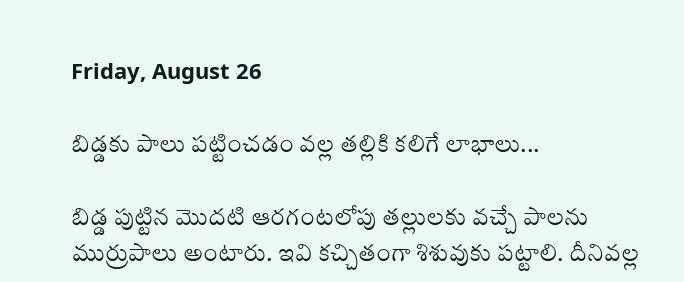Friday, August 26

బిడ్డకు పాలు పట్టించడం వల్ల తల్లికి కలిగే లాభాలు...

బిడ్డ పుట్టిన మొదటి ఆరగంటలోపు తల్లులకు వచ్చే పాలను ముర్రుపాలు అంటారు. ఇవి కచ్చితంగా శిశువుకు పట్టాలి. దీనివల్ల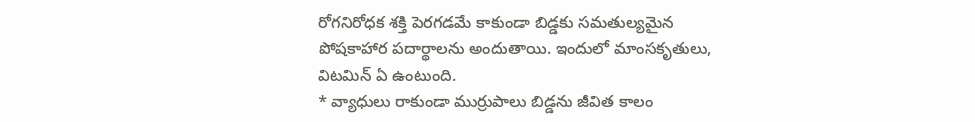రోగనిరోధక శక్తి పెరగడమే కాకుండా బిడ్డకు సమతుల్యమైన పోషకాహార పదార్థాలను అందుతాయి. ఇందులో మాంసకృతులు, విటమిన్ ఏ ఉంటుంది.
* వ్యాధులు రాకుండా ముర్రుపాలు బిడ్డను జీవిత కాలం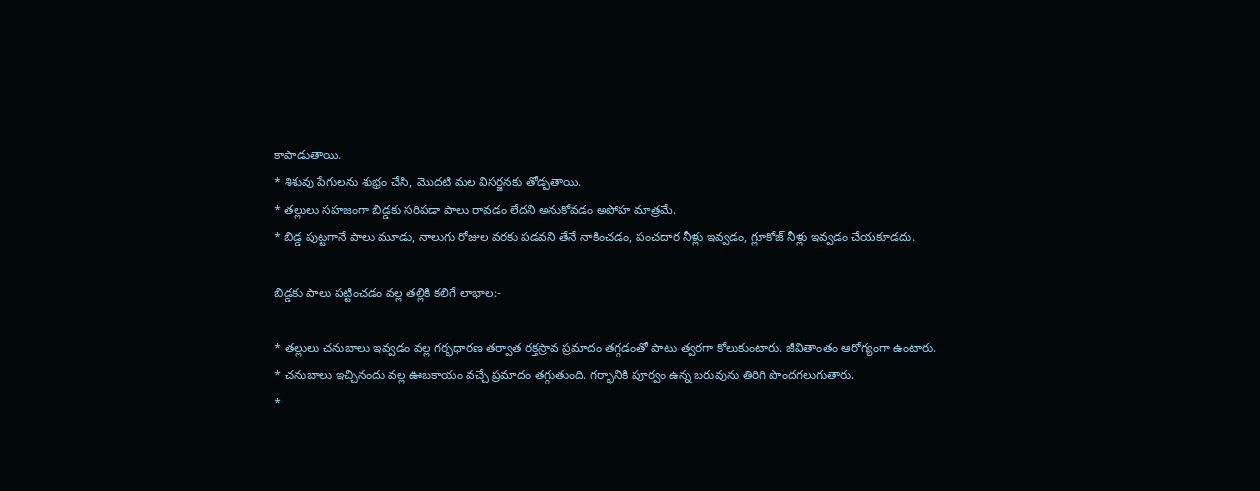కాపాడుతాయి.
* శిశువు పేగులను శుభ్రం చేసి, మొదటి మల విసర్జనకు తోడ్పతాయి.
* తల్లులు సహజంగా బిడ్డకు సరిపడా పాలు రావడం లేదని అనుకోవడం అపోహ మాత్రమే.
* బిడ్డ పుట్టగానే పాలు మూడు, నాలుగు రోజుల వరకు పడవని తేనే నాకించడం, పంచదార నీళ్లు ఇవ్వడం, గ్లూకోజ్ నీళ్లు ఇవ్వడం చేయకూడదు.

బిడ్డకు పాలు పట్టించడం వల్ల తల్లికి కలిగే లాభాల:-

* తల్లులు చనుబాలు ఇవ్వడం వల్ల గర్భధారణ తర్వాత రక్తస్రావ ప్రమాదం తగ్గడంతో పాటు త్వరగా కోలుకుంటారు. జీవితాంతం ఆరోగ్యంగా ఉంటారు.
* చనుబాలు ఇచ్చినందు వల్ల ఊబకాయం వచ్చే ప్రమాదం తగ్గుతుంది. గర్భానికి పూర్వం ఉన్న బరువును తిరిగి పొందగలుగుతారు.
*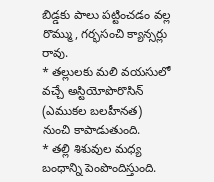బిడ్డకు పాలు పట్టించడం వల్ల రొమ్ము, గర్భసంచి క్యాన్సర్లు రావు.
* తల్లులకు మలి వయసులో వచ్చే అస్టియోపొరొసిన్ (ఎముకల బలహీనత) నుంచి కాపాడుతుంది.
* తల్లి శిశువుల మధ్య బంధాన్ని పెంపొందిస్తుంది.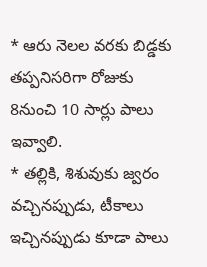* ఆరు నెలల వరకు బిడ్డకు తప్పనిసరిగా రోజుకు 8నుంచి 10 సార్లు పాలు ఇవ్వాలి.
* తల్లికి, శిశువుకు జ్వరం వచ్చినప్పుడు, టీకాలు ఇచ్చినప్పుడు కూడా పాలు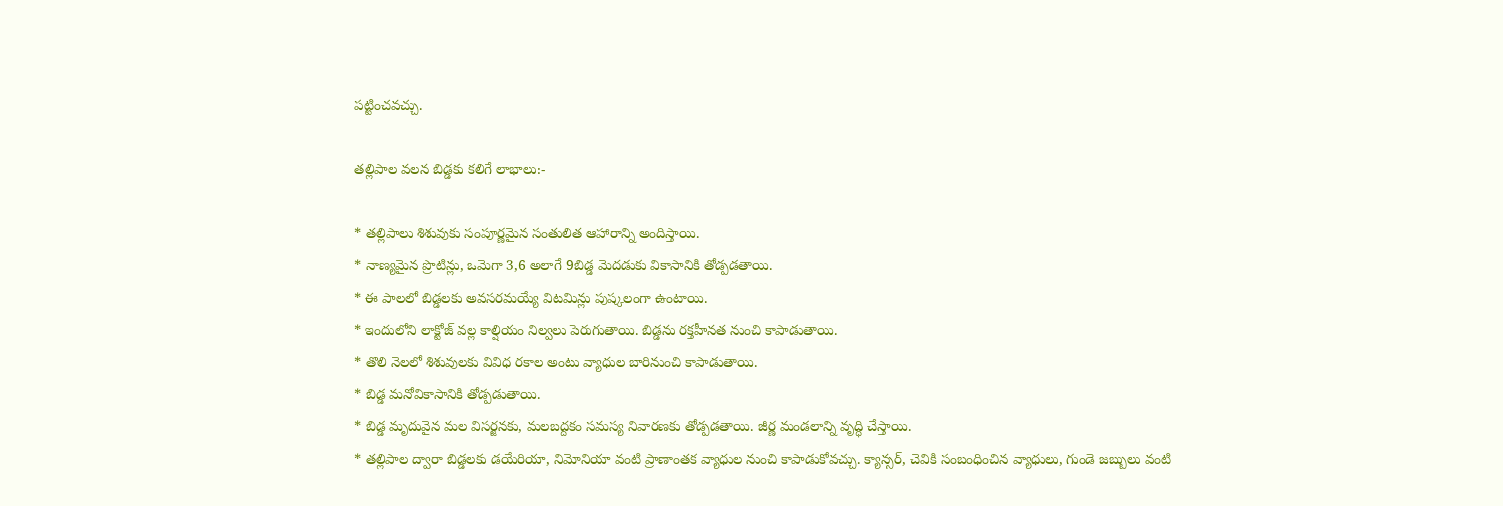పట్టించవచ్చు.

తల్లిపాల వలన బిడ్డకు కలిగే లాభాలు:-

* తల్లిపాలు శిశువుకు సంపూర్ణమైన సంతులిత ఆహారాన్ని అందిస్తాయి.
* నాణ్యమైన ప్రొటిన్లు, ఒమెగా 3,6 అలాగే 9బిడ్డ మెదడుకు వికాసానికి తోడ్పడతాయి.
* ఈ పాలలో బిడ్డలకు అవసరమయ్యే విటమిన్లు పుష్కలంగా ఉంటాయి.
* ఇందులోని లాక్టోజ్ వల్ల కాల్షియం నిల్వలు పెరుగుతాయి. బిడ్డను రక్తహీనత నుంచి కాపాడుతాయి.
* తొలి నెలలో శిశువులకు వివిధ రకాల అంటు వ్యాధుల బారినుంచి కాపాడుతాయి.
* బిడ్డ మనోవికాసానికి తోడ్పడుతాయి.
* బిడ్డ మృదువైన మల విసర్జనకు, మలబద్దకం సమస్య నివారణకు తోడ్పడతాయి. జీర్ణ మండలాన్ని వృద్ధి చేస్తాయి.
* తల్లిపాల ద్వారా బిడ్డలకు డయేరియా, నిమోనియా వంటి ప్రాణాంతక వ్యాధుల నుంచి కాపాడుకోవచ్చు. క్యాన్సర్, చెవికి సంబంధించిన వ్యాధులు, గుండె జబ్బులు వంటి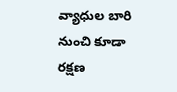వ్యాధుల బారి నుంచి కూడా రక్షణ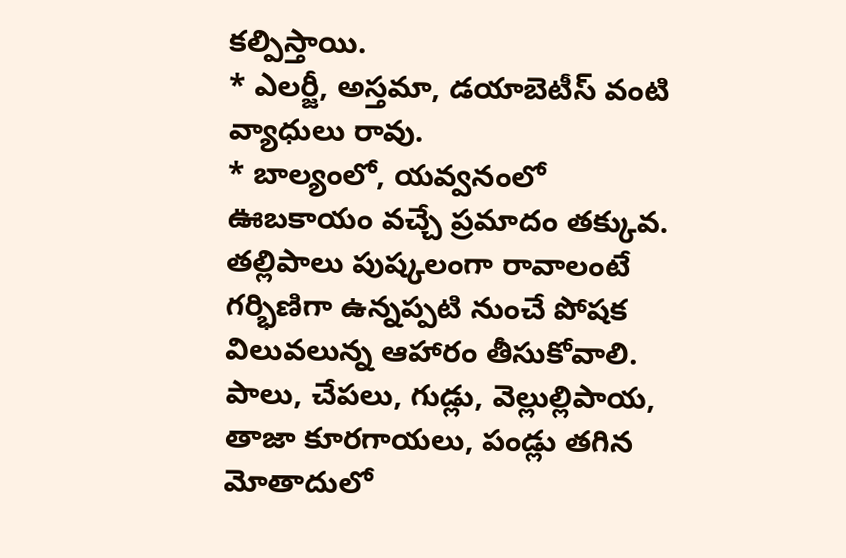కల్పిస్తాయి.
* ఎలర్జీ, అస్తమా, డయాబెటీస్ వంటి వ్యాధులు రావు.
* బాల్యంలో, యవ్వనంలో ఊబకాయం వచ్చే ప్రమాదం తక్కువ. తల్లిపాలు పుష్కలంగా రావాలంటే
గర్భిణిగా ఉన్నప్పటి నుంచే పోషక విలువలున్న ఆహారం తీసుకోవాలి. పాలు, చేపలు, గుడ్లు, వెల్లుల్లిపాయ, తాజా కూరగాయలు, పండ్లు తగిన మోతాదులో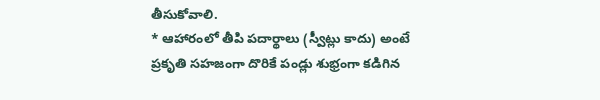తీసుకోవాలి.
* ఆహారంలో తీపి పదార్థాలు (స్వీట్లు కాదు) అంటే ప్రకృతి సహజంగా దొరికే పండ్లు శుభ్రంగా కడిగిన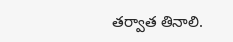తర్వాత తినాలి.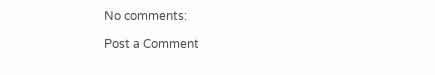No comments:

Post a Comment